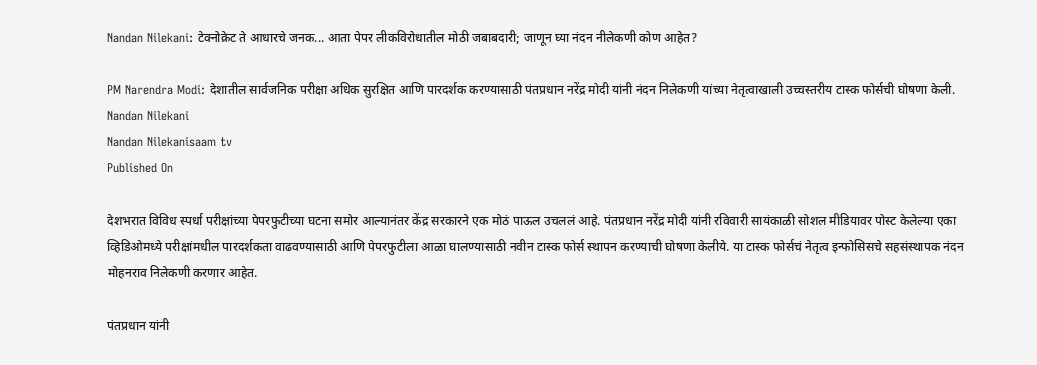Nandan Nilekani: टेक्नोक्रेट ते आधारचे जनक... आता पेपर लीकविरोधातील मोठी जबाबदारी; जाणून घ्या नंदन नीलेकणी कोण आहेत?

PM Narendra Modi: देशातील सार्वजनिक परीक्षा अधिक सुरक्षित आणि पारदर्शक करण्यासाठी पंतप्रधान नरेंद्र मोदी यांनी नंदन निलेकणी यांच्या नेतृत्वाखाली उच्चस्तरीय टास्क फोर्सची घोषणा केली.
Nandan Nilekani
Nandan Nilekanisaam tv
Published On

देशभरात विविध स्पर्धा परीक्षांच्या पेपरफुटीच्या घटना समोर आल्यानंतर केंद्र सरकारने एक मोठं पाऊल उचललं आहे. पंतप्रधान नरेंद्र मोदी यांनी रविवारी सायंकाळी सोशल मीडियावर पोस्ट केलेल्या एका व्हिडिओमध्ये परीक्षांमधील पारदर्शकता वाढवण्यासाठी आणि पेपरफुटीला आळा घालण्यासाठी नवीन टास्क फोर्स स्थापन करण्याची घोषणा केलीये. या टास्क फोर्सचं नेतृत्व इन्फोसिसचे सहसंस्थापक नंदन मोहनराव निलेकणी करणार आहेत.

पंतप्रधान यांनी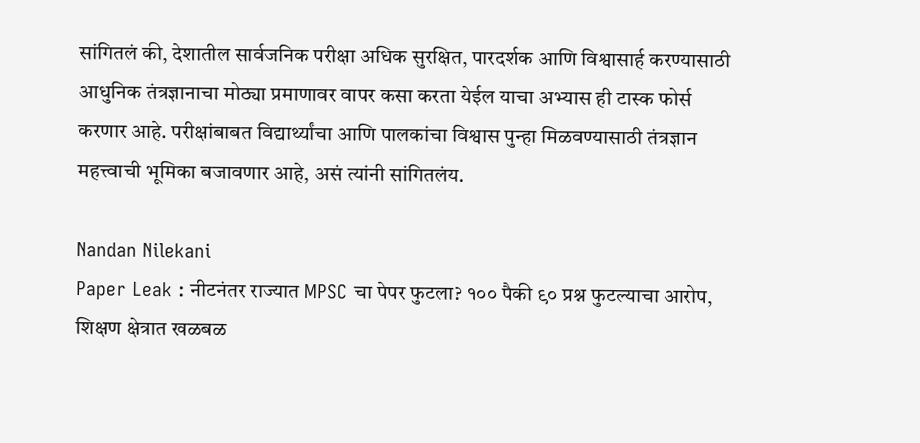सांगितलं की, देशातील सार्वजनिक परीक्षा अधिक सुरक्षित, पारदर्शक आणि विश्वासार्ह करण्यासाठी आधुनिक तंत्रज्ञानाचा मोठ्या प्रमाणावर वापर कसा करता येईल याचा अभ्यास ही टास्क फोर्स करणार आहे. परीक्षांबाबत विद्यार्थ्यांचा आणि पालकांचा विश्वास पुन्हा मिळवण्यासाठी तंत्रज्ञान महत्त्वाची भूमिका बजावणार आहे, असं त्यांनी सांगितलंय.

Nandan Nilekani
Paper Leak : नीटनंतर राज्यात MPSC चा पेपर फुटला? १०० पैकी ९० प्रश्न फुटल्याचा आरोप, शिक्षण क्षेत्रात खळबळ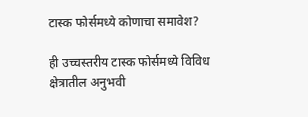टास्क फोर्समध्ये कोणाचा समावेश?

ही उच्चस्तरीय टास्क फोर्समध्ये विविध क्षेत्रातील अनुभवी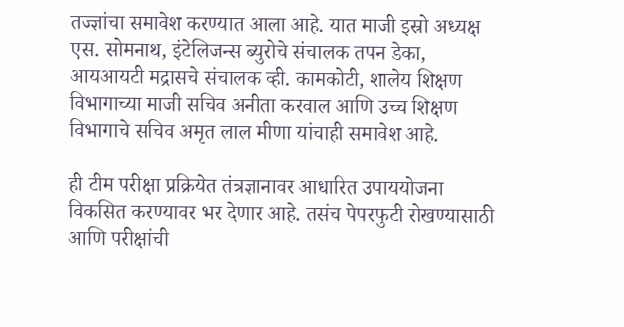तज्ज्ञांचा समावेश करण्यात आला आहे. यात माजी इस्रो अध्यक्ष एस. सोमनाथ, इंटेलिजन्स ब्युरोचे संचालक तपन डेका, आयआयटी मद्रासचे संचालक व्ही. कामकोटी, शालेय शिक्षण विभागाच्या माजी सचिव अनीता करवाल आणि उच्च शिक्षण विभागाचे सचिव अमृत लाल मीणा यांचाही समावेश आहे.

ही टीम परीक्षा प्रक्रियेत तंत्रज्ञानावर आधारित उपाययोजना विकसित करण्यावर भर देणार आहे. तसंच पेपरफुटी रोखण्यासाठी आणि परीक्षांची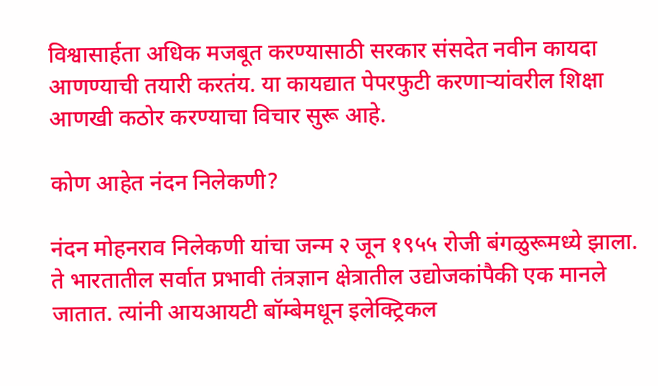विश्वासार्हता अधिक मजबूत करण्यासाठी सरकार संसदेत नवीन कायदा आणण्याची तयारी करतंय. या कायद्यात पेपरफुटी करणाऱ्यांवरील शिक्षा आणखी कठोर करण्याचा विचार सुरू आहे.

कोण आहेत नंदन निलेकणी?

नंदन मोहनराव निलेकणी यांचा जन्म २ जून १९५५ रोजी बंगळुरूमध्ये झाला. ते भारतातील सर्वात प्रभावी तंत्रज्ञान क्षेत्रातील उद्योजकांपैकी एक मानले जातात. त्यांनी आयआयटी बॉम्बेमधून इलेक्ट्रिकल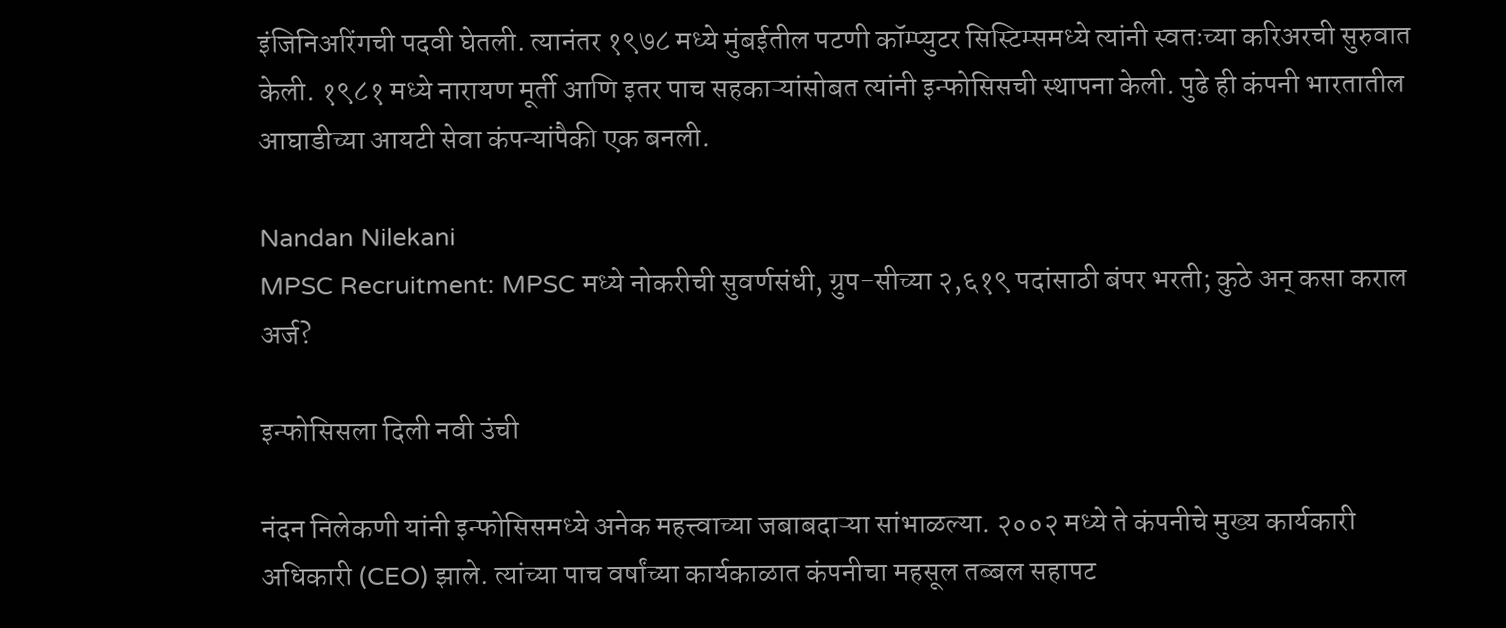इंजिनिअरिंगची पदवी घेतली. त्यानंतर १९७८ मध्ये मुंबईतील पटणी कॉम्प्युटर सिस्टिम्समध्ये त्यांनी स्वतःच्या करिअरची सुरुवात केली. १९८१ मध्ये नारायण मूर्ती आणि इतर पाच सहकाऱ्यांसोबत त्यांनी इन्फोसिसची स्थापना केली. पुढे ही कंपनी भारतातील आघाडीच्या आयटी सेवा कंपन्यांपैकी एक बनली.

Nandan Nilekani
MPSC Recruitment: MPSC मध्ये नोकरीची सुवर्णसंधी, ग्रुप-सीच्या २,६१९ पदांसाठी बंपर भरती; कुठे अन् कसा कराल अर्ज?

इन्फोसिसला दिली नवी उंची

नंदन निलेकणी यांनी इन्फोसिसमध्ये अनेक महत्त्वाच्या जबाबदाऱ्या सांभाळल्या. २००२ मध्ये ते कंपनीचे मुख्य कार्यकारी अधिकारी (CEO) झाले. त्यांच्या पाच वर्षांच्या कार्यकाळात कंपनीचा महसूल तब्बल सहापट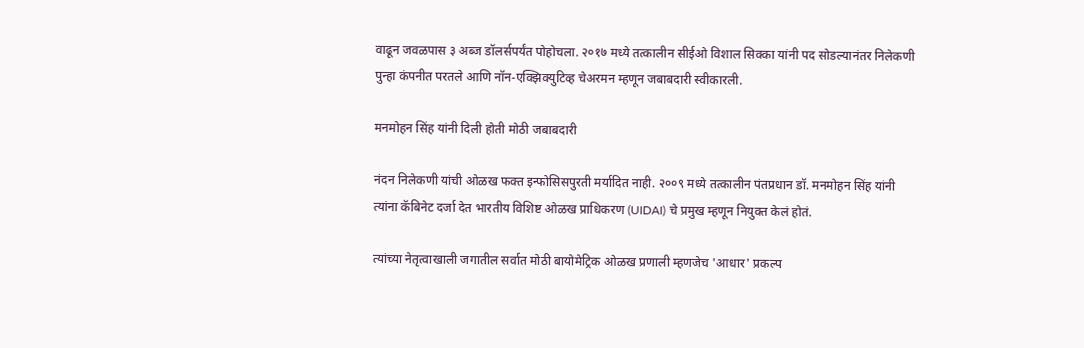वाढून जवळपास ३ अब्ज डॉलर्सपर्यंत पोहोचला. २०१७ मध्ये तत्कालीन सीईओ विशाल सिक्का यांनी पद सोडल्यानंतर निलेकणी पुन्हा कंपनीत परतले आणि नॉन-एक्झिक्युटिव्ह चेअरमन म्हणून जबाबदारी स्वीकारली.

मनमोहन सिंह यांनी दिली होती मोठी जबाबदारी

नंदन निलेकणी यांची ओळख फक्त इन्फोसिसपुरती मर्यादित नाही. २००९ मध्ये तत्कालीन पंतप्रधान डॉ. मनमोहन सिंह यांनी त्यांना कॅबिनेट दर्जा देत भारतीय विशिष्ट ओळख प्राधिकरण (UIDAI) चे प्रमुख म्हणून नियुक्त केलं होतं.

त्यांच्या नेतृत्वाखाली जगातील सर्वात मोठी बायोमेट्रिक ओळख प्रणाली म्हणजेच 'आधार' प्रकल्प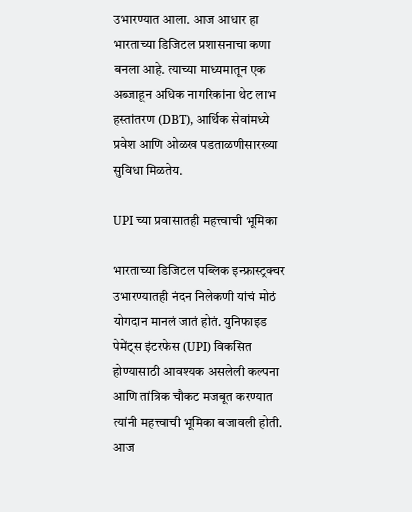उभारण्यात आला. आज आधार हा भारताच्या डिजिटल प्रशासनाचा कणा बनला आहे. त्याच्या माध्यमातून एक अब्जाहून अधिक नागरिकांना थेट लाभ हस्तांतरण (DBT), आर्थिक सेवांमध्ये प्रवेश आणि ओळख पडताळणीसारख्या सुविधा मिळतेय.

UPI च्या प्रवासातही महत्त्वाची भूमिका

भारताच्या डिजिटल पब्लिक इन्फ्रास्ट्रक्चर उभारण्यातही नंदन निलेकणी यांचं मोठं योगदान मानलं जातं होतं. युनिफाइड पेमेंट्स इंटरफेस (UPI) विकसित होण्यासाठी आवश्यक असलेली कल्पना आणि तांत्रिक चौकट मजबूत करण्यात त्यांनी महत्त्वाची भूमिका बजावली होती. आज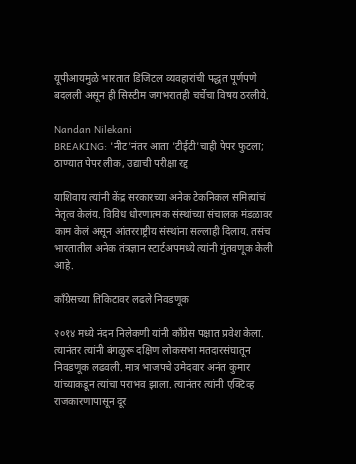यूपीआयमुळे भारतात डिजिटल व्यवहारांची पद्धत पूर्णपणे बदलली असून ही सिस्टीम जगभरातही चर्चेचा विषय ठरलीये.

Nandan Nilekani
BREAKING: 'नीट'नंतर आता 'टीईटी'चाही पेपर फुटला; ठाण्यात पेपर लीक, उद्याची परीक्षा रद्द

याशिवाय त्यांनी केंद्र सरकारच्या अनेक टेकनिकल समित्यांचं नेतृत्व केलंय. विविध धोरणात्मक संस्थांच्या संचालक मंडळावर काम केलं असून आंतरराष्ट्रीय संस्थांना सल्लाही दिलाय. तसंच भारतातील अनेक तंत्रज्ञान स्टार्टअपमध्ये त्यांनी गुंतवणूक केली आहे.

काँग्रेसच्या तिकिटावर लढले निवडणूक

२०१४ मध्ये नंदन निलेकणी यांनी काँग्रेस पक्षात प्रवेश केला. त्यानंतर त्यांनी बंगळुरू दक्षिण लोकसभा मतदारसंघातून निवडणूक लढवली. मात्र भाजपचे उमेदवार अनंत कुमार यांच्याकडून त्यांचा पराभव झाला. त्यानंतर त्यांनी एक्टिव्ह राजकारणापासून दूर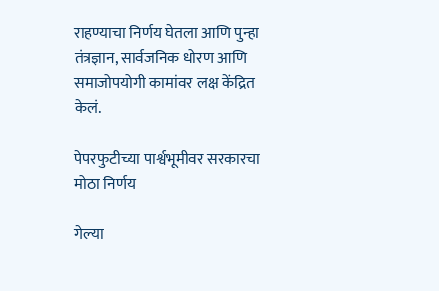राहण्याचा निर्णय घेतला आणि पुन्हा तंत्रज्ञान, सार्वजनिक धोरण आणि समाजोपयोगी कामांवर लक्ष केंद्रित केलं.

पेपरफुटीच्या पार्श्वभूमीवर सरकारचा मोठा निर्णय

गेल्या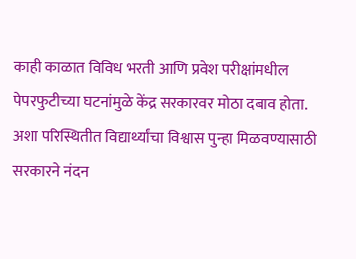काही काळात विविध भरती आणि प्रवेश परीक्षांमधील पेपरफुटीच्या घटनांमुळे केंद्र सरकारवर मोठा दबाव होता. अशा परिस्थितीत विद्यार्थ्यांचा विश्वास पुन्हा मिळवण्यासाठी सरकारने नंदन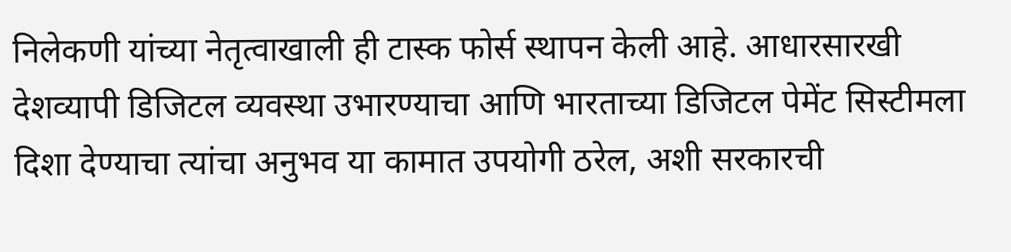निलेकणी यांच्या नेतृत्वाखाली ही टास्क फोर्स स्थापन केली आहे. आधारसारखी देशव्यापी डिजिटल व्यवस्था उभारण्याचा आणि भारताच्या डिजिटल पेमेंट सिस्टीमला दिशा देण्याचा त्यांचा अनुभव या कामात उपयोगी ठरेल, अशी सरकारची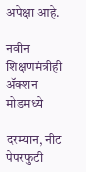अपेक्षा आहे.

नवीन शिक्षणमंत्रीही ॲक्शन मोडमध्ये

दरम्यान, नीट पेपरफुटी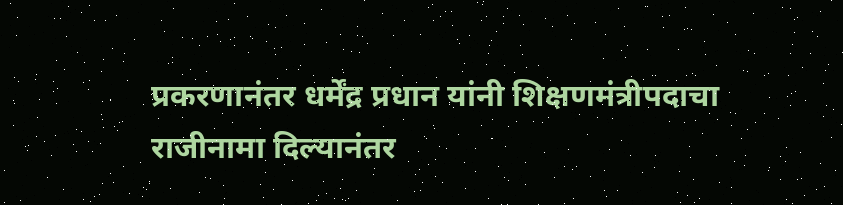प्रकरणानंतर धर्मेंद्र प्रधान यांनी शिक्षणमंत्रीपदाचा राजीनामा दिल्यानंतर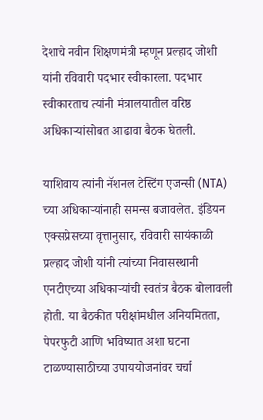देशाचे नवीन शिक्षणमंत्री म्हणून प्रल्हाद जोशी यांनी रविवारी पदभार स्वीकारला. पदभार स्वीकारताच त्यांनी मंत्रालयातील वरिष्ठ अधिकाऱ्यांसोबत आढावा बैठक घेतली.

याशिवाय त्यांनी नॅशनल टेस्टिंग एजन्सी (NTA) च्या अधिकाऱ्यांनाही समन्स बजावलेत. इंडियन एक्सप्रेसच्या वृत्तानुसार, रविवारी सायंकाळी प्रल्हाद जोशी यांनी त्यांच्या निवासस्थानी एनटीएच्या अधिकाऱ्यांची स्वतंत्र बैठक बोलावली होती. या बैठकीत परीक्षांमधील अनियमितता, पेपरफुटी आणि भविष्यात अशा घटना टाळण्यासाठीच्या उपाययोजनांवर चर्चा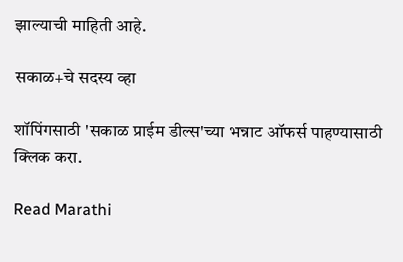झाल्याची माहिती आहे.

सकाळ+चे सदस्य व्हा

शॉपिंगसाठी 'सकाळ प्राईम डील्स'च्या भन्नाट ऑफर्स पाहण्यासाठी क्लिक करा.

Read Marathi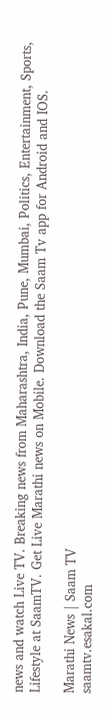news and watch Live TV. Breaking news from Maharashtra, India, Pune, Mumbai, Politics, Entertainment, Sports, Lifestyle at SaamTV. Get Live Marathi news on Mobile. Download the Saam Tv app for Android and IOS.

Marathi News | Saam TV
saamtv.esakal.com